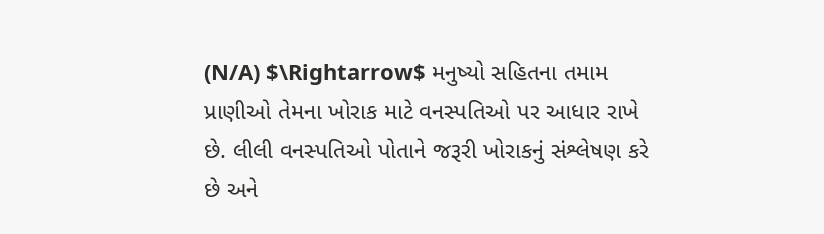(N/A) $\Rightarrow$ મનુષ્યો સહિતના તમામ પ્રાણીઓ તેમના ખોરાક માટે વનસ્પતિઓ પર આધાર રાખે છે. લીલી વનસ્પતિઓ પોતાને જરૂરી ખોરાકનું સંશ્લેષણ કરે છે અને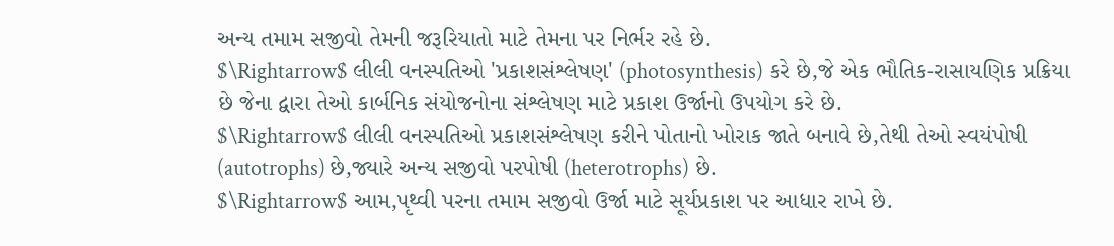અન્ય તમામ સજીવો તેમની જરૂરિયાતો માટે તેમના પર નિર્ભર રહે છે.
$\Rightarrow$ લીલી વનસ્પતિઓ 'પ્રકાશસંશ્લેષણ' (photosynthesis) કરે છે,જે એક ભૌતિક-રાસાયણિક પ્રક્રિયા છે જેના દ્વારા તેઓ કાર્બનિક સંયોજનોના સંશ્લેષણ માટે પ્રકાશ ઉર્જાનો ઉપયોગ કરે છે.
$\Rightarrow$ લીલી વનસ્પતિઓ પ્રકાશસંશ્લેષણ કરીને પોતાનો ખોરાક જાતે બનાવે છે,તેથી તેઓ સ્વયંપોષી (autotrophs) છે,જ્યારે અન્ય સજીવો પરપોષી (heterotrophs) છે.
$\Rightarrow$ આમ,પૃથ્વી પરના તમામ સજીવો ઉર્જા માટે સૂર્યપ્રકાશ પર આધાર રાખે છે.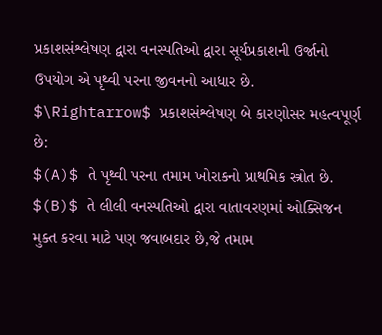પ્રકાશસંશ્લેષણ દ્વારા વનસ્પતિઓ દ્વારા સૂર્યપ્રકાશની ઉર્જાનો ઉપયોગ એ પૃથ્વી પરના જીવનનો આધાર છે.
$\Rightarrow$ પ્રકાશસંશ્લેષણ બે કારણોસર મહત્વપૂર્ણ છે:
$(A)$ તે પૃથ્વી પરના તમામ ખોરાકનો પ્રાથમિક સ્ત્રોત છે.
$(B)$ તે લીલી વનસ્પતિઓ દ્વારા વાતાવરણમાં ઓક્સિજન મુક્ત કરવા માટે પણ જવાબદાર છે,જે તમામ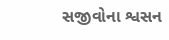સજીવોના શ્વસન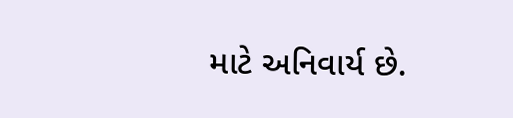માટે અનિવાર્ય છે.